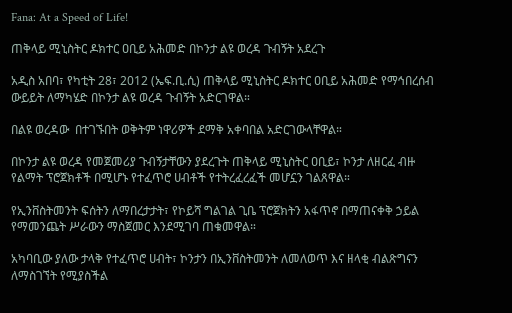Fana: At a Speed of Life!

ጠቅላይ ሚኒስትር ዶክተር ዐቢይ አሕመድ በኮንታ ልዩ ወረዳ ጉብኝት አደረጉ

አዲስ አበባ፣ የካቲት 28፣ 2012 (ኤፍ.ቢ.ሲ) ጠቅላይ ሚኒስትር ዶክተር ዐቢይ አሕመድ የማኅበረሰብ ውይይት ለማካሄድ በኮንታ ልዩ ወረዳ ጉብኝት አድርገዋል።

በልዩ ወረዳው  በተገኙበት ወቅትም ነዋሪዎች ደማቅ አቀባበል አድርገውላቸዋል።

በኮንታ ልዩ ወረዳ የመጀመሪያ ጉብኝታቸውን ያደረጉት ጠቅላይ ሚኒስትር ዐቢይ፣ ኮንታ ለዘርፈ ብዙ የልማት ፕሮጀክቶች በሚሆኑ የተፈጥሮ ሀብቶች የተትረፈረፈች መሆኗን ገልጸዋል።

የኢንቨስትመንት ፍሰትን ለማበረታታት፣ የኮይሻ ግልገል ጊቤ ፕሮጀክትን አፋጥኖ በማጠናቀቅ ኃይል የማመንጨት ሥራውን ማስጀመር እንደሚገባ ጠቁመዋል።

አካባቢው ያለው ታላቅ የተፈጥሮ ሀብት፣ ኮንታን በኢንቨስትመንት ለመለወጥ እና ዘላቂ ብልጽግናን ለማስገኘት የሚያስችል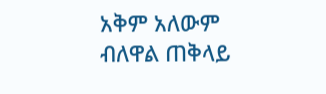አቅም አለውም ብለዋል ጠቅላይ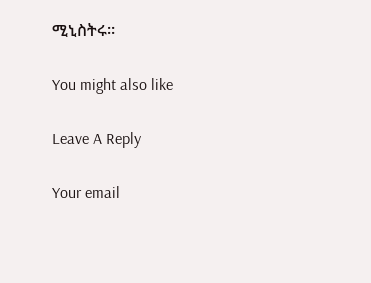ሚኒስትሩ።

You might also like

Leave A Reply

Your email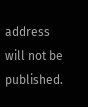address will not be published.